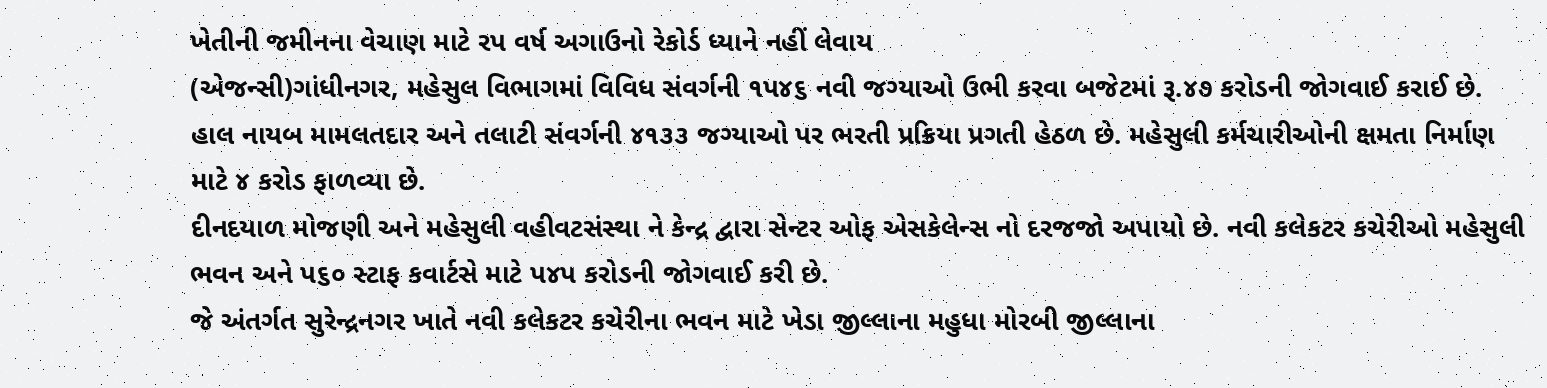ખેતીની જમીનના વેચાણ માટે રપ વર્ષ અગાઉનો રેકોર્ડ ધ્યાને નહીં લેવાય
(એજન્સી)ગાંધીનગર, મહેસુલ વિભાગમાં વિવિધ સંવર્ગની ૧પ૪૬ નવી જગ્યાઓ ઉભી કરવા બજેટમાં રૂ.૪૭ કરોડની જોગવાઈ કરાઈ છે. હાલ નાયબ મામલતદાર અને તલાટી સંવર્ગની ૪૧૩૩ જગ્યાઓ પર ભરતી પ્રક્રિયા પ્રગતી હેઠળ છે. મહેસુલી કર્મચારીઓની ક્ષમતા નિર્માણ માટે ૪ કરોડ ફાળવ્યા છે.
દીનદયાળ મોજણી અને મહેસુલી વહીવટસંસ્થા ને કેન્દ્ર દ્વારા સેન્ટર ઓફ એસકેલેન્સ નો દરજજો અપાયો છે. નવી કલેકટર કચેરીઓ મહેસુલી ભવન અને પ૬૦ સ્ટાફ કવાર્ટસે માટે પ૪પ કરોડની જોગવાઈ કરી છે.
જે અંતર્ગત સુરેન્દ્રનગર ખાતે નવી કલેકટર કચેરીના ભવન માટે ખેડા જીલ્લાના મહુધા મોરબી જીલ્લાના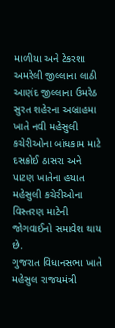માળીયા અને ટેકરશા અમરેલી જીલ્લાના લાઠી આણંદ જીલ્લાના ઉમરેઠ સુરત શહેરના અબ્રાહમા ખાતે નવી મહેસુલી કચેરીઓના બાંધકામ માટે દસક્રોઈ ઠાસરા અને પાટણ ખાતેના હયાત મહેસુલી કચેરીઓના વિસ્તરણ માટેની જોગવાઈનો સમાવેશ થાય છે.
ગુજરાત વિધાનસભા ખાતે મહેસુલ રાજયમંત્રી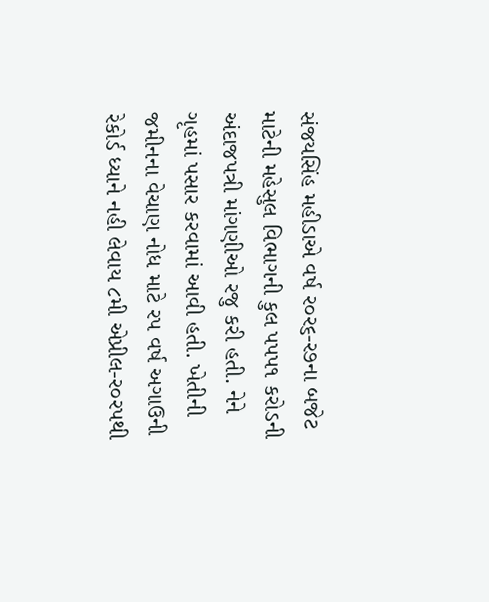સંજયસિંહ મહીડાએ વર્ષ ર૦ર૬-ર૭ના બજેટ માટેની મહેસુલ વિભાગની કુલ પપપ૧ કરોડની અંદાજપત્રી માંગણીઓ રજુ કરી હતી. નેને ગૃહમાં પસાર કરવામાં આવી હતી. ખેતીની જમીનના વેચાણ નોધ માટે રપ વર્ષ અગાઉની રેકોર્ડ ધ્યાને નહી લેવાય ૮મી એપ્રીલ-ર૦રપથી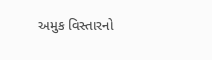અમુક વિસ્તારનો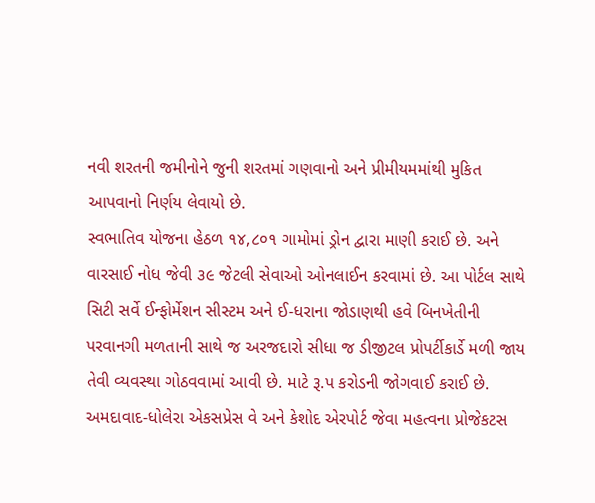નવી શરતની જમીનોને જુની શરતમાં ગણવાનો અને પ્રીમીયમમાંથી મુકિત આપવાનો નિર્ણય લેવાયો છે.
સ્વભાતિવ યોજના હેઠળ ૧૪,૮૦૧ ગામોમાં ડ્રોન દ્વારા માણી કરાઈ છે. અને વારસાઈ નોધ જેવી ૩૯ જેટલી સેવાઓ ઓનલાઈન કરવામાં છે. આ પોર્ટલ સાથે સિટી સર્વે ઈન્ફોર્મેશન સીસ્ટમ અને ઈ-ધરાના જોડાણથી હવે બિનખેતીની પરવાનગી મળતાની સાથે જ અરજદારો સીધા જ ડીજીટલ પ્રોપર્ટીકાર્ડે મળી જાય તેવી વ્યવસ્થા ગોઠવવામાં આવી છે. માટે રૂ.પ કરોડની જોગવાઈ કરાઈ છે.
અમદાવાદ-ધોલેરા એકસપ્રેસ વે અને કેશોદ એરપોર્ટ જેવા મહત્વના પ્રોજેકટસ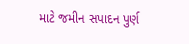માટે જમીન સપાદન પુર્ણ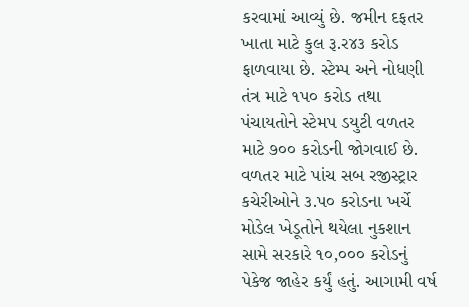કરવામાં આવ્યું છે. જમીન દફતર ખાતા માટે કુલ રૂ.ર૪૩ કરોડ ફાળવાયા છે. સ્ટેમ્પ અને નોધણી તંત્ર માટે ૧પ૦ કરોડ તથા પંચાયતોને સ્ટેમપ ડયુટી વળતર માટે ૭૦૦ કરોડની જોગવાઈ છે.
વળતર માટે પાંચ સબ રજીસ્ટ્રાર કચેરીઓને ૩.પ૦ કરોડના ખર્ચે મોડેલ ખેડૂતોને થયેલા નુકશાન સામે સરકારે ૧૦,૦૦૦ કરોડનું પેકેજ જાહેર કર્યું હતું. આગામી વર્ષ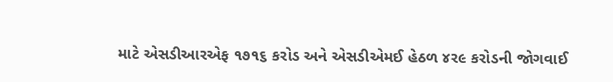માટે એસડીઆરએફ ૧૭૧૬ કરોડ અને એસડીએમઈ હેઠળ ૪ર૯ કરોડની જોગવાઈ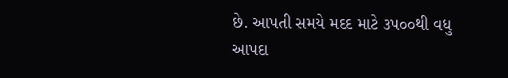છે. આપતી સમયે મદદ માટે ૩પ૦૦થી વધુ આપદા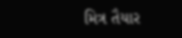મિત્ર તૈયાર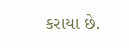કરાયા છે.